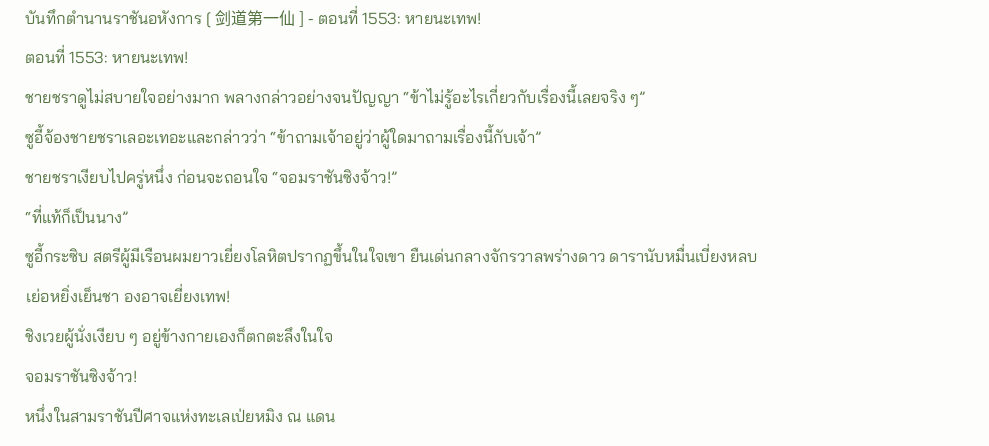บันทึกตำนานราชันอหังการ [ 剑道第一仙 ] - ตอนที่ 1553: หายนะเทพ!
ตอนที่ 1553: หายนะเทพ!
ชายชราดูไม่สบายใจอย่างมาก พลางกล่าวอย่างจนปัญญา “ข้าไม่รู้อะไรเกี่ยวกับเรื่องนี้เลยจริง ๆ”
ซูอี้จ้องชายชราเลอะเทอะและกล่าวว่า “ข้าถามเจ้าอยู่ว่าผู้ใดมาถามเรื่องนี้กับเจ้า”
ชายชราเงียบไปครู่หนึ่ง ก่อนจะถอนใจ “จอมราชันซิงจ้าว!”
“ที่แท้ก็เป็นนาง”
ซูอี้กระซิบ สตรีผู้มีเรือนผมยาวเยี่ยงโลหิตปรากฏขึ้นในใจเขา ยืนเด่นกลางจักรวาลพร่างดาว ดารานับหมื่นเบี่ยงหลบ เย่อหยิ่งเย็นชา องอาจเยี่ยงเทพ!
ชิงเวยผู้นั่งเงียบ ๆ อยู่ข้างกายเองก็ตกตะลึงในใจ
จอมราชันซิงจ้าว!
หนึ่งในสามราชันปีศาจแห่งทะเลเป่ยหมิง ณ แดน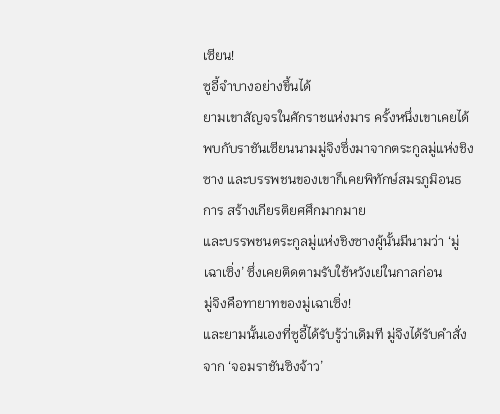เซียน!
ซูอี้จำบางอย่างขึ้นได้
ยามเขาสัญจรในศักราชแห่งมาร ครั้งหนึ่งเขาเคยได้พบกับราชันเซียนนามมู่จิงซึ่งมาจากตระกูลมู่แห่งชิงซาง และบรรพชนของเขาก็เคยพิทักษ์สมรภูมิอนธการ สร้างเกียรติยศศึกมากมาย
และบรรพชนตระกูลมู่แห่งชิงซางผู้นั้นมีนามว่า ‘มู่เฉาเซิ่ง’ ซึ่งเคยติดตามรับใช้หวังเย่ในกาลก่อน
มู่จิงคือทายาทของมู่เฉาเซิ่ง!
และยามนั้นเองที่ซูอี้ได้รับรู้ว่าเดิมที มู่จิงได้รับคำสั่งจาก ‘จอมราชันซิงจ้าว’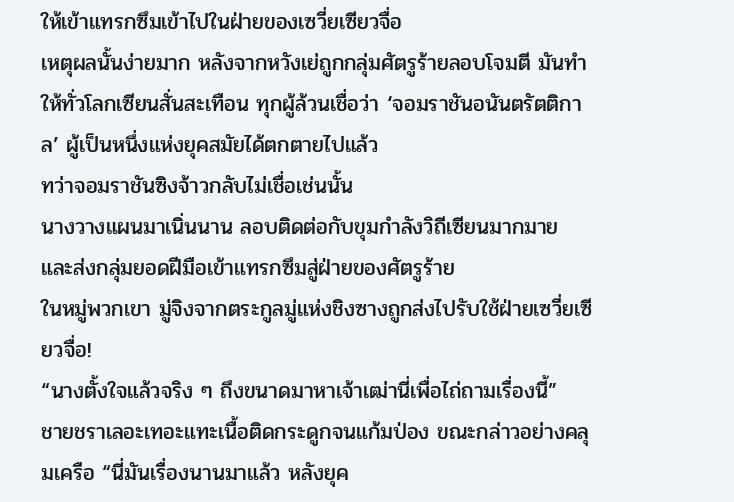ให้เข้าแทรกซึมเข้าไปในฝ่ายของเซวี่ยเซียวจื่อ
เหตุผลนั้นง่ายมาก หลังจากหวังเย่ถูกกลุ่มศัตรูร้ายลอบโจมตี มันทำให้ทั่วโลกเซียนสั่นสะเทือน ทุกผู้ล้วนเชื่อว่า ‘จอมราชันอนันตรัตติกาล’ ผู้เป็นหนึ่งแห่งยุคสมัยได้ตกตายไปแล้ว
ทว่าจอมราชันซิงจ้าวกลับไม่เชื่อเช่นนั้น
นางวางแผนมาเนิ่นนาน ลอบติดต่อกับขุมกำลังวิถีเซียนมากมาย และส่งกลุ่มยอดฝีมือเข้าแทรกซึมสู่ฝ่ายของศัตรูร้าย
ในหมู่พวกเขา มู่จิงจากตระกูลมู่แห่งชิงซางถูกส่งไปรับใช้ฝ่ายเซวี่ยเซียวจื่อ!
“นางตั้งใจแล้วจริง ๆ ถึงขนาดมาหาเจ้าเฒ่านี่เพื่อไถ่ถามเรื่องนี้”
ชายชราเลอะเทอะแทะเนื้อติดกระดูกจนแก้มป่อง ขณะกล่าวอย่างคลุมเครือ “นี่มันเรื่องนานมาแล้ว หลังยุค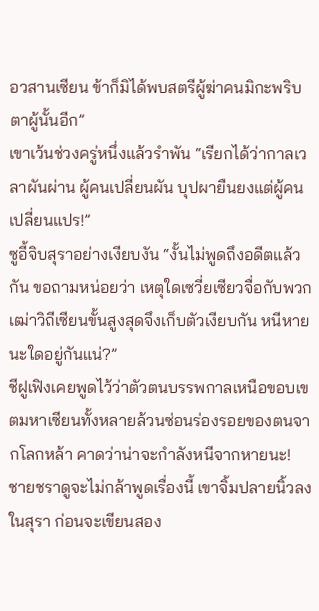อวสานเซียน ข้าก็มิได้พบสตรีผู้ฆ่าคนมิกะพริบตาผู้นั้นอีก”
เขาเว้นช่วงครู่หนึ่งแล้วรำพัน “เรียกได้ว่ากาลเวลาผันผ่าน ผู้คนเปลี่ยนผัน บุปผายืนยงแต่ผู้คนเปลี่ยนแปร!”
ซูอี้จิบสุราอย่างเงียบงัน “งั้นไม่พูดถึงอดีตแล้วกัน ขอถามหน่อยว่า เหตุใดเซวี่ยเซียวจื่อกับพวกเฒ่าวิถีเซียนขั้นสูงสุดจึงเก็บตัวเงียบกัน หนีหายนะใดอยู่กันแน่?”
ชีฝูเฟิงเคยพูดไว้ว่าตัวตนบรรพกาลเหนือขอบเขตมหาเซียนทั้งหลายล้วนซ่อนร่องรอยของตนจากโลกหล้า คาดว่าน่าจะกำลังหนีจากหายนะ!
ชายชราดูจะไม่กล้าพูดเรื่องนี้ เขาจิ้มปลายนิ้วลงในสุรา ก่อนจะเขียนสอง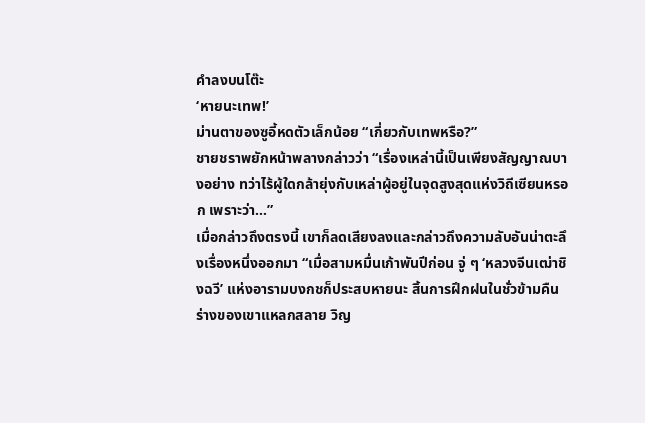คำลงบนโต๊ะ
‘หายนะเทพ!’
ม่านตาของซูอี้หดตัวเล็กน้อย “เกี่ยวกับเทพหรือ?”
ชายชราพยักหน้าพลางกล่าวว่า “เรื่องเหล่านี้เป็นเพียงสัญญาณบางอย่าง ทว่าไร้ผู้ใดกล้ายุ่งกับเหล่าผู้อยู่ในจุดสูงสุดแห่งวิถีเซียนหรอก เพราะว่า…”
เมื่อกล่าวถึงตรงนี้ เขาก็ลดเสียงลงและกล่าวถึงความลับอันน่าตะลึงเรื่องหนึ่งออกมา “เมื่อสามหมื่นเก้าพันปีก่อน จู่ ๆ ‘หลวงจีนเฒ่าชิงฉวี’ แห่งอารามบงกชก็ประสบหายนะ สิ้นการฝึกฝนในชั่วข้ามคืน ร่างของเขาแหลกสลาย วิญ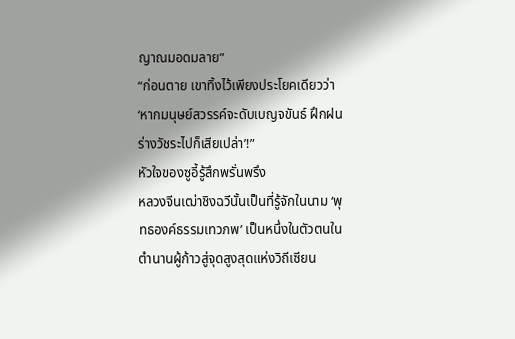ญาณมอดมลาย”
“ก่อนตาย เขาทิ้งไว้เพียงประโยคเดียวว่า ‘หากมนุษย์สวรรค์จะดับเบญจขันธ์ ฝึกฝนร่างวัชระไปก็เสียเปล่า’!”
หัวใจของซูอี้รู้สึกพรั่นพรึง
หลวงจีนเฒ่าชิงฉวีนั้นเป็นที่รู้จักในนาม ‘พุทธองค์ธรรมเทวภพ’ เป็นหนึ่งในตัวตนในตำนานผู้ก้าวสู่จุดสูงสุดแห่งวิถีเซียน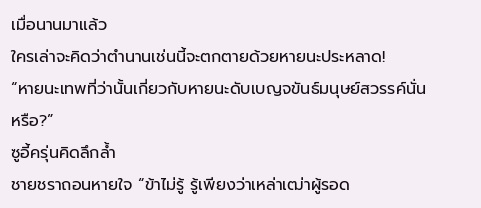เมื่อนานมาแล้ว
ใครเล่าจะคิดว่าตำนานเช่นนี้จะตกตายด้วยหายนะประหลาด!
“หายนะเทพที่ว่านั้นเกี่ยวกับหายนะดับเบญจขันธ์มนุษย์สวรรค์นั่นหรือ?”
ซูอี้ครุ่นคิดลึกล้ำ
ชายชราถอนหายใจ “ข้าไม่รู้ รู้เพียงว่าเหล่าเฒ่าผู้รอด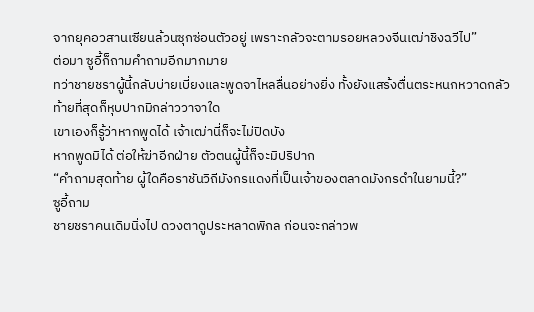จากยุคอวสานเซียนล้วนซุกซ่อนตัวอยู่ เพราะกลัวจะตามรอยหลวงจีนเฒ่าชิงฉวีไป”
ต่อมา ซูอี้ก็ถามคำถามอีกมากมาย
ทว่าชายชราผู้นี้กลับบ่ายเบี่ยงและพูดจาไหลลื่นอย่างยิ่ง ทั้งยังแสร้งตื่นตระหนกหวาดกลัว ท้ายที่สุดก็หุบปากมิกล่าววาจาใด
เขาเองก็รู้ว่าหากพูดได้ เจ้าเฒ่านี่ก็จะไม่ปิดบัง
หากพูดมิได้ ต่อให้ฆ่าอีกฝ่าย ตัวตนผู้นี้ก็จะมิปริปาก
“คำถามสุดท้าย ผู้ใดคือราชันวิถีมังกรแดงที่เป็นเจ้าของตลาดมังกรดำในยามนี้?”
ซูอี้ถาม
ชายชราคนเดิมนิ่งไป ดวงตาดูประหลาดพิกล ก่อนจะกล่าวพ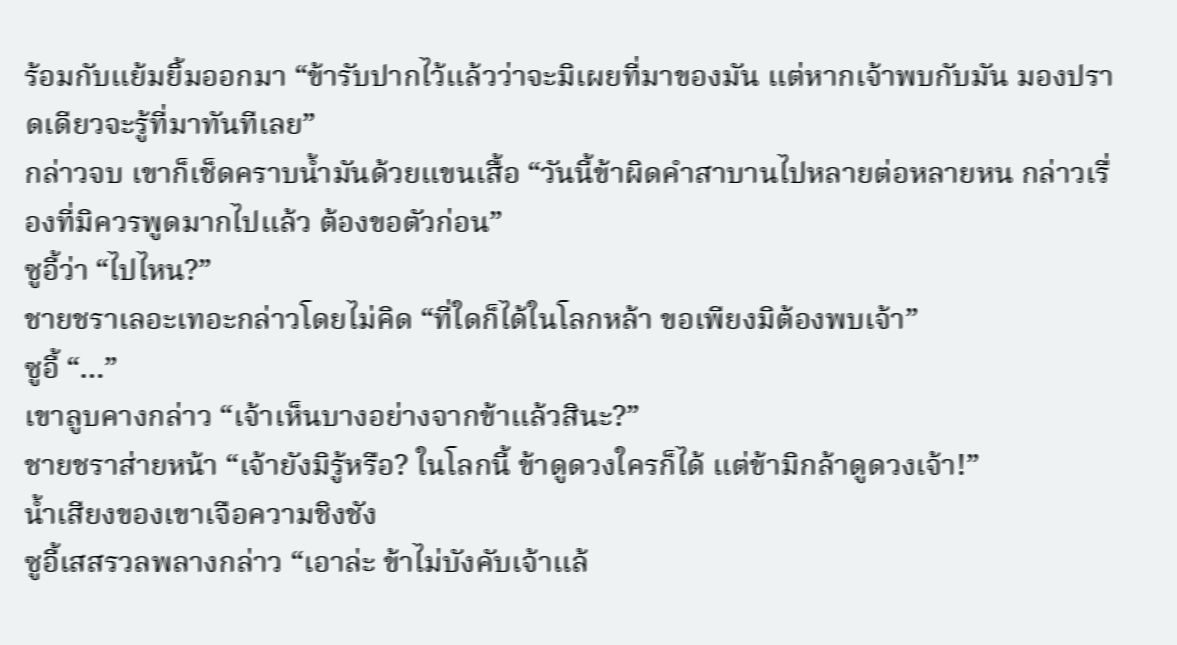ร้อมกับแย้มยิ้มออกมา “ข้ารับปากไว้แล้วว่าจะมิเผยที่มาของมัน แต่หากเจ้าพบกับมัน มองปราดเดียวจะรู้ที่มาทันทีเลย”
กล่าวจบ เขาก็เช็ดคราบน้ำมันด้วยแขนเสื้อ “วันนี้ข้าผิดคำสาบานไปหลายต่อหลายหน กล่าวเรื่องที่มิควรพูดมากไปแล้ว ต้องขอตัวก่อน”
ซูอี้ว่า “ไปไหน?”
ชายชราเลอะเทอะกล่าวโดยไม่คิด “ที่ใดก็ได้ในโลกหล้า ขอเพียงมิต้องพบเจ้า”
ซูอี้ “…”
เขาลูบคางกล่าว “เจ้าเห็นบางอย่างจากข้าแล้วสินะ?”
ชายชราส่ายหน้า “เจ้ายังมิรู้หรือ? ในโลกนี้ ข้าดูดวงใครก็ได้ แต่ข้ามิกล้าดูดวงเจ้า!”
น้ำเสียงของเขาเจือความชิงชัง
ซูอี้เสสรวลพลางกล่าว “เอาล่ะ ข้าไม่บังคับเจ้าแล้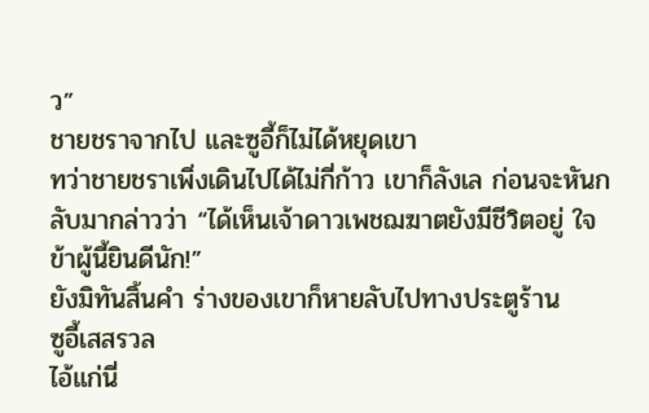ว”
ชายชราจากไป และซูอี้ก็ไม่ได้หยุดเขา
ทว่าชายชราเพิ่งเดินไปได้ไม่กี่ก้าว เขาก็ลังเล ก่อนจะหันกลับมากล่าวว่า “ได้เห็นเจ้าดาวเพชฌฆาตยังมีชีวิตอยู่ ใจข้าผู้นี้ยินดีนัก!”
ยังมิทันสิ้นคำ ร่างของเขาก็หายลับไปทางประตูร้าน
ซูอี้เสสรวล
ไอ้แก่นี่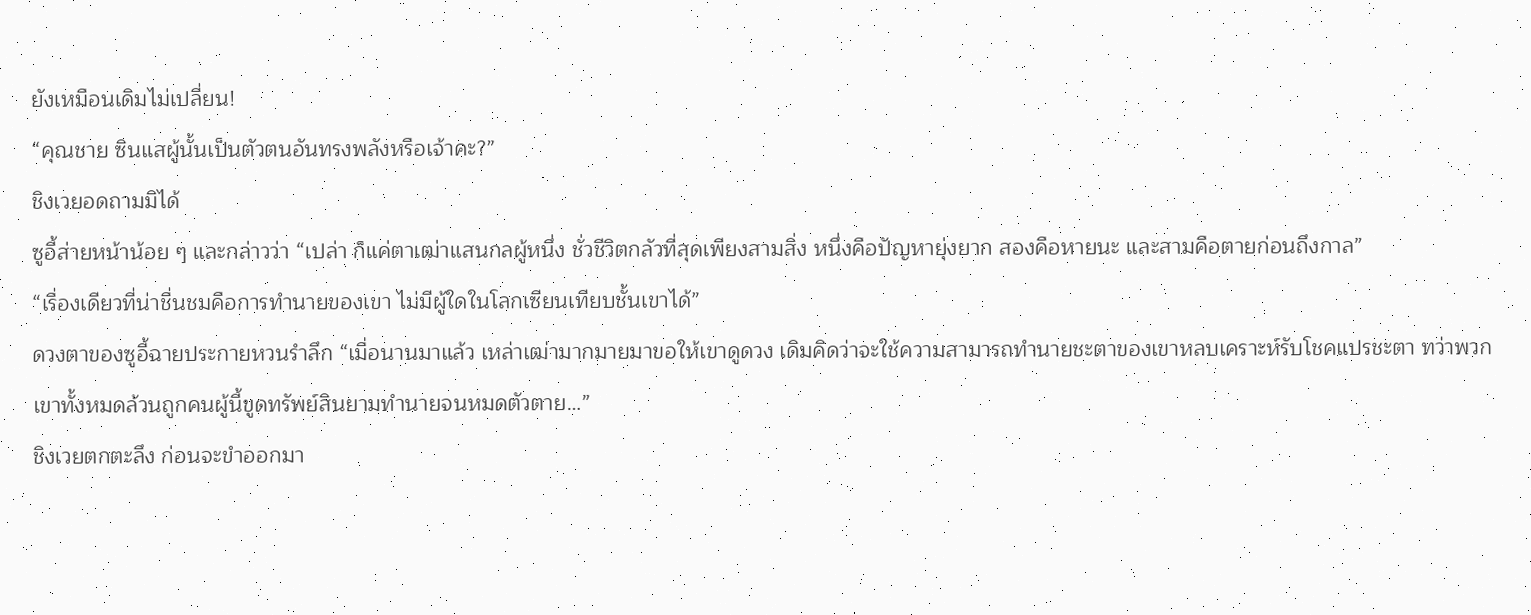ยังเหมือนเดิมไม่เปลี่ยน!
“คุณชาย ซินแสผู้นั้นเป็นตัวตนอันทรงพลังหรือเจ้าคะ?”
ชิงเวยอดถามมิได้
ซูอี้ส่ายหน้าน้อย ๆ และกล่าวว่า “เปล่า ก็แค่ตาเฒ่าแสนกลผู้หนึ่ง ชั่วชีวิตกลัวที่สุดเพียงสามสิ่ง หนึ่งคือปัญหายุ่งยาก สองคือหายนะ และสามคือตายก่อนถึงกาล”
“เรื่องเดียวที่น่าชื่นชมคือการทำนายของเขา ไม่มีผู้ใดในโลกเซียนเทียบชั้นเขาได้”
ดวงตาของซูอี้ฉายประกายหวนรำลึก “เมื่อนานมาแล้ว เหล่าเฒ่ามากมายมาขอให้เขาดูดวง เดิมคิดว่าจะใช้ความสามารถทำนายชะตาของเขาหลบเคราะห์รับโชคแปรชะตา ทว่าพวกเขาทั้งหมดล้วนถูกคนผู้นี้ขูดทรัพย์สินยามทำนายจนหมดตัวตาย…”
ชิงเวยตกตะลึง ก่อนจะขำออกมา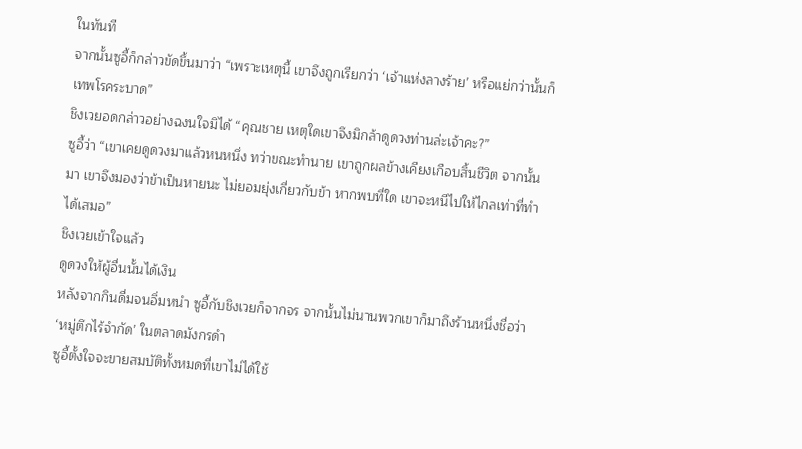ในทันที
จากนั้นซูอี้ก็กล่าวขัดขึ้นมาว่า “เพราะเหตุนี้ เขาจึงถูกเรียกว่า ‘เจ้าแห่งลางร้าย’ หรือแย่กว่านั้นก็เทพโรคระบาด”
ชิงเวยอดกล่าวอย่างฉงนใจมิได้ “คุณชาย เหตุใดเขาจึงมิกล้าดูดวงท่านล่ะเจ้าคะ?”
ซูอี้ว่า “เขาเคยดูดวงมาแล้วหนหนึ่ง ทว่าขณะทำนาย เขาถูกผลข้างเคียงเกือบสิ้นชีวิต จากนั้นมา เขาจึงมองว่าข้าเป็นหายนะ ไม่ยอมยุ่งเกี่ยวกับข้า หากพบที่ใด เขาจะหนีไปให้ไกลเท่าที่ทำได้เสมอ”
ชิงเวยเข้าใจแล้ว
ดูดวงให้ผู้อื่นนั้นได้เงิน
หลังจากกินดื่มจนอิ่มหนำ ซูอี้กับชิงเวยก็จากจร จากนั้นไม่นานพวกเขาก็มาถึงร้านหนึ่งชื่อว่า ‘หมู่ตึกไร้จำกัด’ ในตลาดมังกรดำ
ซูอี้ตั้งใจจะขายสมบัติทั้งหมดที่เขาไม่ได้ใช้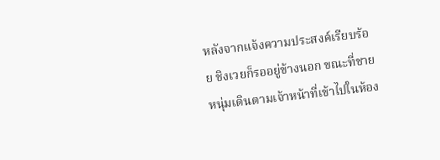หลังจากแจ้งความประสงค์เรียบร้อย ชิงเวยก็รออยู่ข้างนอก ขณะที่ชายหนุ่มเดินตามเจ้าหน้าที่เข้าไปในห้อง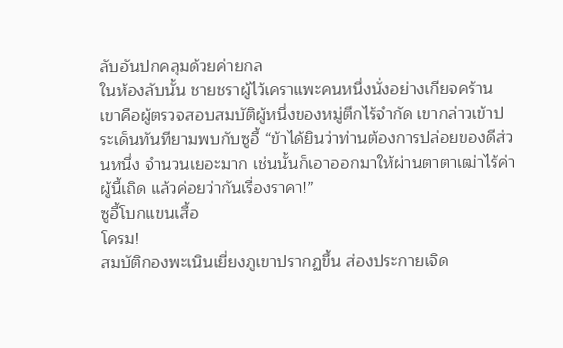ลับอันปกคลุมด้วยค่ายกล
ในห้องลับนั้น ชายชราผู้ไว้เคราแพะคนหนึ่งนั่งอย่างเกียจคร้าน
เขาคือผู้ตรวจสอบสมบัติผู้หนึ่งของหมู่ตึกไร้จำกัด เขากล่าวเข้าประเด็นทันทียามพบกับซูอี้ “ข้าได้ยินว่าท่านต้องการปล่อยของดีส่วนหนึ่ง จำนวนเยอะมาก เช่นนั้นก็เอาออกมาให้ผ่านตาตาเฒ่าไร้ค่าผู้นี้เถิด แล้วค่อยว่ากันเรื่องราคา!”
ซูอี้โบกแขนเสื้อ
โครม!
สมบัติกองพะเนินเยี่ยงภูเขาปรากฏขึ้น ส่องประกายเจิด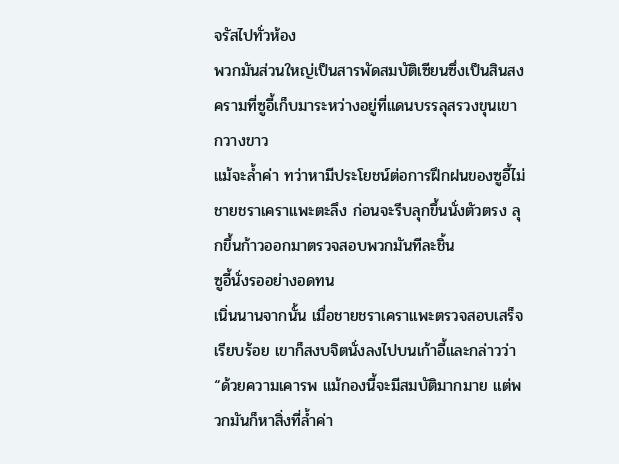จรัสไปทั่วห้อง
พวกมันส่วนใหญ่เป็นสารพัดสมบัติเซียนซึ่งเป็นสินสงครามที่ซูอี้เก็บมาระหว่างอยู่ที่แดนบรรลุสรวงขุนเขากวางขาว
แม้จะล้ำค่า ทว่าหามีประโยชน์ต่อการฝึกฝนของซูอี้ไม่
ชายชราเคราแพะตะลึง ก่อนจะรีบลุกขึ้นนั่งตัวตรง ลุกขึ้นก้าวออกมาตรวจสอบพวกมันทีละชิ้น
ซูอี้นั่งรออย่างอดทน
เนิ่นนานจากนั้น เมื่อชายชราเคราแพะตรวจสอบเสร็จเรียบร้อย เขาก็สงบจิตนั่งลงไปบนเก้าอี้และกล่าวว่า “ด้วยความเคารพ แม้กองนี้จะมีสมบัติมากมาย แต่พวกมันก็หาสิ่งที่ล้ำค่า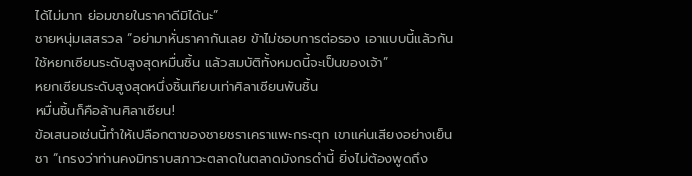ได้ไม่มาก ย่อมขายในราคาดีมิได้นะ”
ชายหนุ่มเสสรวล “อย่ามาหั่นราคากันเลย ข้าไม่ชอบการต่อรอง เอาแบบนี้แล้วกัน ใช้หยกเซียนระดับสูงสุดหมื่นชิ้น แล้วสมบัติทั้งหมดนี้จะเป็นของเจ้า”
หยกเซียนระดับสูงสุดหนึ่งชิ้นเทียบเท่าศิลาเซียนพันชิ้น
หมื่นชิ้นก็คือล้านศิลาเซียน!
ข้อเสนอเช่นนี้ทำให้เปลือกตาของชายชราเคราแพะกระตุก เขาแค่นเสียงอย่างเย็นชา “เกรงว่าท่านคงมิทราบสภาวะตลาดในตลาดมังกรดำนี้ ยิ่งไม่ต้องพูดถึง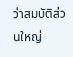ว่าสมบัติส่วนใหญ่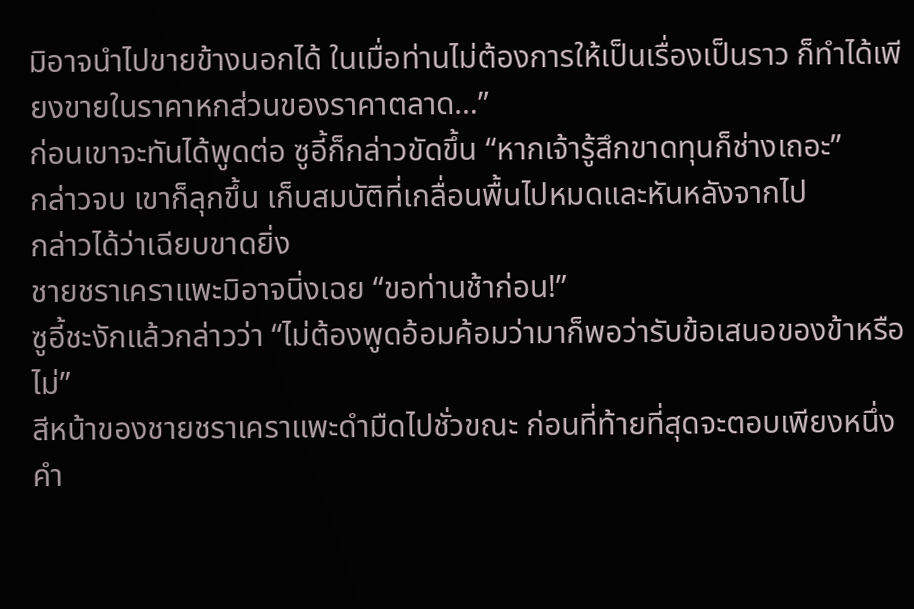มิอาจนำไปขายข้างนอกได้ ในเมื่อท่านไม่ต้องการให้เป็นเรื่องเป็นราว ก็ทำได้เพียงขายในราคาหกส่วนของราคาตลาด…”
ก่อนเขาจะทันได้พูดต่อ ซูอี้ก็กล่าวขัดขึ้น “หากเจ้ารู้สึกขาดทุนก็ช่างเถอะ”
กล่าวจบ เขาก็ลุกขึ้น เก็บสมบัติที่เกลื่อนพื้นไปหมดและหันหลังจากไป
กล่าวได้ว่าเฉียบขาดยิ่ง
ชายชราเคราแพะมิอาจนิ่งเฉย “ขอท่านช้าก่อน!”
ซูอี้ชะงักแล้วกล่าวว่า “ไม่ต้องพูดอ้อมค้อมว่ามาก็พอว่ารับข้อเสนอของข้าหรือไม่”
สีหน้าของชายชราเคราแพะดำมืดไปชั่วขณะ ก่อนที่ท้ายที่สุดจะตอบเพียงหนึ่งคำ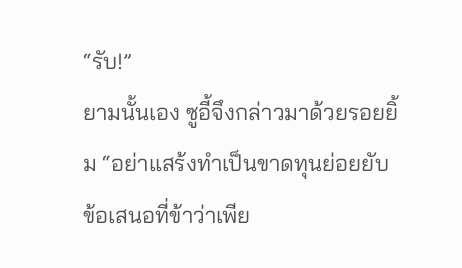“รับ!”
ยามนั้นเอง ซูอี้จึงกล่าวมาด้วยรอยยิ้ม “อย่าแสร้งทำเป็นขาดทุนย่อยยับ ข้อเสนอที่ข้าว่าเพีย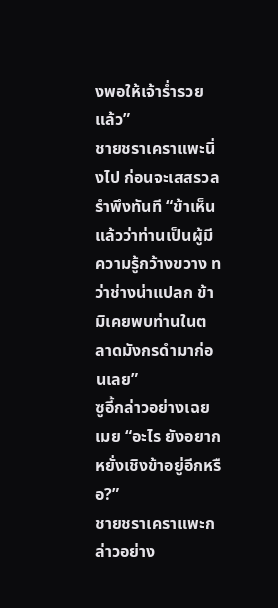งพอให้เจ้าร่ำรวยแล้ว”
ชายชราเคราแพะนิ่งไป ก่อนจะเสสรวลรำพึงทันที “ข้าเห็นแล้วว่าท่านเป็นผู้มีความรู้กว้างขวาง ทว่าช่างน่าแปลก ข้ามิเคยพบท่านในตลาดมังกรดำมาก่อนเลย”
ซูอี้กล่าวอย่างเฉยเมย “อะไร ยังอยากหยั่งเชิงข้าอยู่อีกหรือ?”
ชายชราเคราแพะกล่าวอย่าง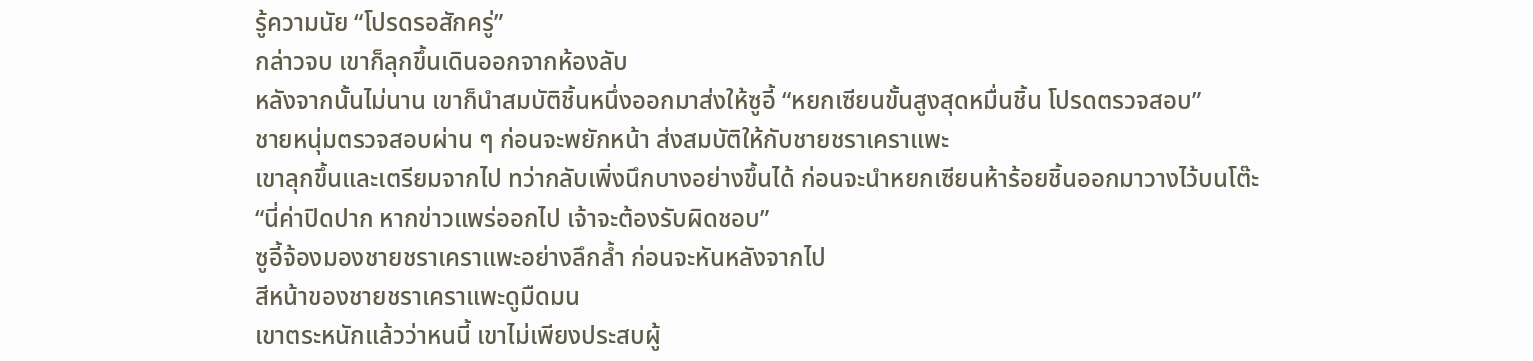รู้ความนัย “โปรดรอสักครู่”
กล่าวจบ เขาก็ลุกขึ้นเดินออกจากห้องลับ
หลังจากนั้นไม่นาน เขาก็นำสมบัติชิ้นหนึ่งออกมาส่งให้ซูอี้ “หยกเซียนขั้นสูงสุดหมื่นชิ้น โปรดตรวจสอบ”
ชายหนุ่มตรวจสอบผ่าน ๆ ก่อนจะพยักหน้า ส่งสมบัติให้กับชายชราเคราแพะ
เขาลุกขึ้นและเตรียมจากไป ทว่ากลับเพิ่งนึกบางอย่างขึ้นได้ ก่อนจะนำหยกเซียนห้าร้อยชิ้นออกมาวางไว้บนโต๊ะ
“นี่ค่าปิดปาก หากข่าวแพร่ออกไป เจ้าจะต้องรับผิดชอบ”
ซูอี้จ้องมองชายชราเคราแพะอย่างลึกล้ำ ก่อนจะหันหลังจากไป
สีหน้าของชายชราเคราแพะดูมืดมน
เขาตระหนักแล้วว่าหนนี้ เขาไม่เพียงประสบผู้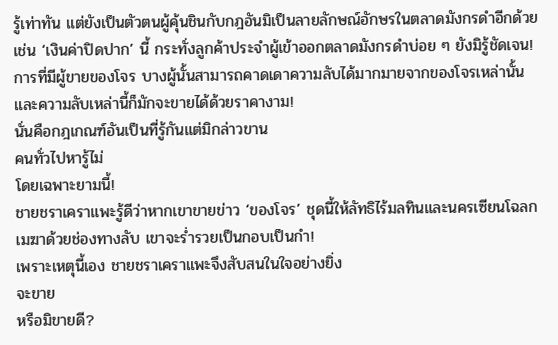รู้เท่าทัน แต่ยังเป็นตัวตนผู้คุ้นชินกับกฎอันมิเป็นลายลักษณ์อักษรในตลาดมังกรดำอีกด้วย
เช่น ‘เงินค่าปิดปาก’ นี้ กระทั่งลูกค้าประจำผู้เข้าออกตลาดมังกรดำบ่อย ๆ ยังมิรู้ชัดเจน!
การที่มีผู้ขายของโจร บางผู้นั้นสามารถคาดเดาความลับได้มากมายจากของโจรเหล่านั้น
และความลับเหล่านี้ก็มักจะขายได้ด้วยราคางาม!
นั่นคือกฎเกณฑ์อันเป็นที่รู้กันแต่มิกล่าวขาน
คนทั่วไปหารู้ไม่
โดยเฉพาะยามนี้!
ชายชราเคราแพะรู้ดีว่าหากเขาขายข่าว ‘ของโจร’ ชุดนี้ให้ลัทธิไร้มลทินและนครเซียนโฉลกเมฆาด้วยช่องทางลับ เขาจะร่ำรวยเป็นกอบเป็นกำ!
เพราะเหตุนี้เอง ชายชราเคราแพะจึงสับสนในใจอย่างยิ่ง
จะขาย
หรือมิขายดี?